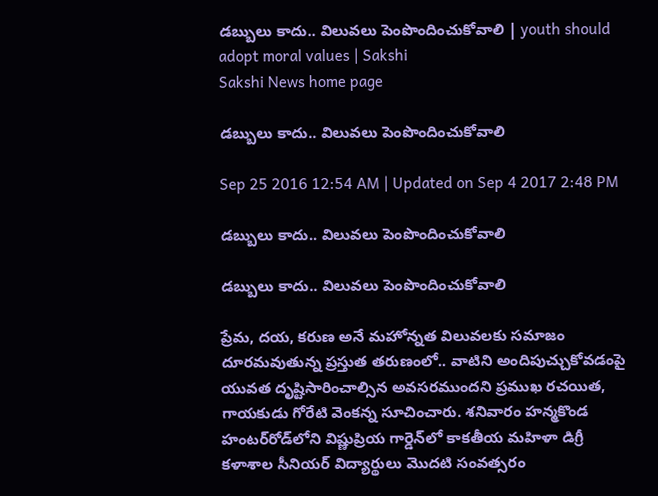డబ్బులు కాదు.. విలువలు పెంపొందించుకోవాలి | youth should adopt moral values | Sakshi
Sakshi News home page

డబ్బులు కాదు.. విలువలు పెంపొందించుకోవాలి

Sep 25 2016 12:54 AM | Updated on Sep 4 2017 2:48 PM

డబ్బులు కాదు.. విలువలు పెంపొందించుకోవాలి

డబ్బులు కాదు.. విలువలు పెంపొందించుకోవాలి

ప్రేమ, దయ, కరుణ అనే మహోన్నత విలువలకు సమాజం దూరమవుతున్న ప్రస్తుత తరుణంలో.. వాటిని అందిపుచ్చుకోవడంపై యువత దృష్టిసారించాల్సిన అవసరముందని ప్రముఖ రచయిత, గాయకుడు గోరేటి వెంకన్న సూచించారు. శనివారం హన్మకొండ హంటర్‌రోడ్‌లోని విష్ణుప్రియ గార్డెన్‌లో కాకతీయ మహిళా డిగ్రీ కళాశాల సీనియర్‌ విద్యార్థులు మొదటి సంవత్సరం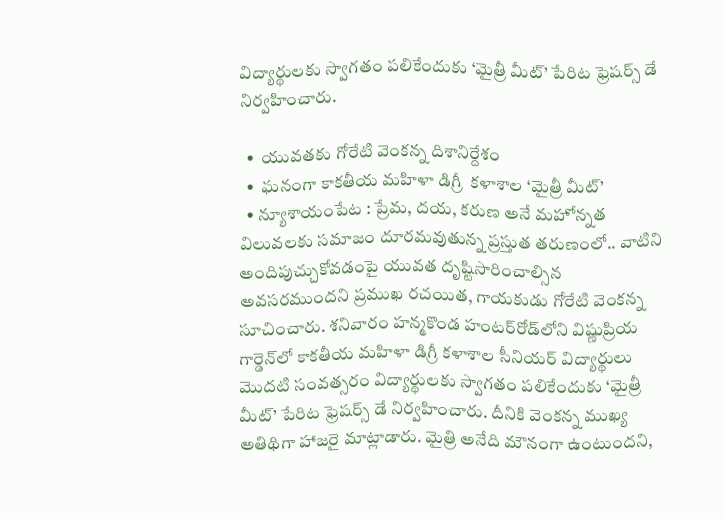విద్యార్థులకు స్వాగతం పలికేందుకు ‘మైత్రీ మీట్‌’ పేరిట ఫ్రెషర్స్‌ డే నిర్వహించారు.

  •  యువతకు గోరేటి వెంకన్న దిశానిర్దేశం
  •  ఘనంగా కాకతీయ మహిళా డిగ్రీ  కళాశాల ‘మైత్రీ మీట్‌’
  • న్యూశాయంపేట : ప్రేమ, దయ, కరుణ అనే మహోన్నత విలువలకు సమాజం దూరమవుతున్న ప్రస్తుత తరుణంలో.. వాటిని అందిపుచ్చుకోవడంపై యువత దృష్టిసారించాల్సిన అవసరముందని ప్రముఖ రచయిత, గాయకుడు గోరేటి వెంకన్న సూచించారు. శనివారం హన్మకొండ హంటర్‌రోడ్‌లోని విష్ణుప్రియ గార్డెన్‌లో కాకతీయ మహిళా డిగ్రీ కళాశాల సీనియర్‌ విద్యార్థులు మొదటి సంవత్సరం విద్యార్థులకు స్వాగతం పలికేందుకు ‘మైత్రీ మీట్‌’ పేరిట ఫ్రెషర్స్‌ డే నిర్వహించారు. దీనికి వెంకన్న ముఖ్య అతిథిగా హాజరై మాట్లాడారు. మైత్రి అనేది మౌనంగా ఉంటుందని,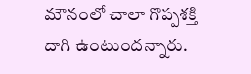మౌనంలో చాలా గొప్పశక్తి దాగి ఉంటుం‍దన్నారు.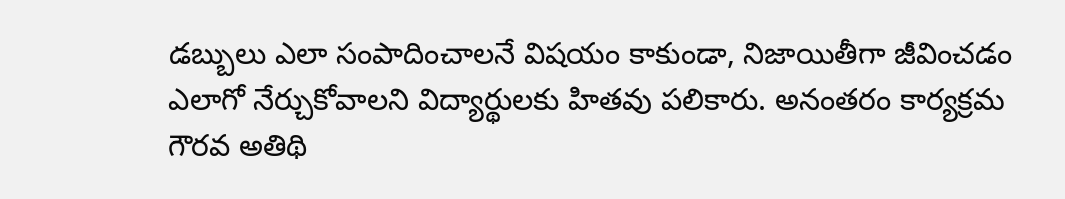డబ్బులు ఎలా సంపాదించాలనే విషయం కాకుండా, నిజాయితీగా జీవించడం ఎలాగో నేర్చుకోవాలని విద్యార్థులకు హితవు పలికారు. అనంతరం కార్యక్రమ గౌరవ అతిథి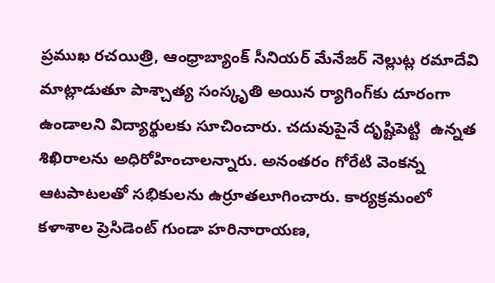ప్రముఖ రచయిత్రి, ఆంధ్రాబ్యాంక్‌ సీనియర్‌ మేనేజర్‌ నెల్లుట్ల రమాదేవి మాట్లాడుతూ పాశ్చాత్య సంస్కృతి అయిన ర్యాగింగ్‌కు దూరంగా ఉండాలని విద్యార్థులకు సూచించారు. చదువుపైనే దృష్టిపెట్టి  ఉన్నత శిఖిరాలను అధిరోహించాలన్నారు. అనంతరం గోరేటి వెంకన్న ఆటపాటలతో సభికులను ఉర్రూతలూగించారు. కార్యక్రమంలో కళాశాల ప్రెసిడెంట్‌ గుండా హరినారాయణ,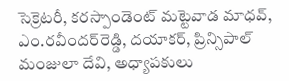సెక్రెటరీ, కరస్పాండెంట్‌ మట్టెవాడ మాధవ్‌, ఎం.రవీందర్‌రెడ్డి, దయాకర్‌, ప్రిన్సిపాల్‌ మంజులా దేవి, అధ్యాపకులు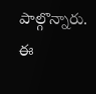పాల్గొన్నారు. ఈ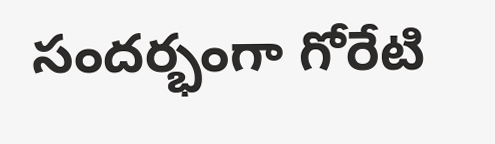సందర్భంగా గోరేటి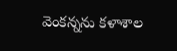వెంకన్నను కళాశాల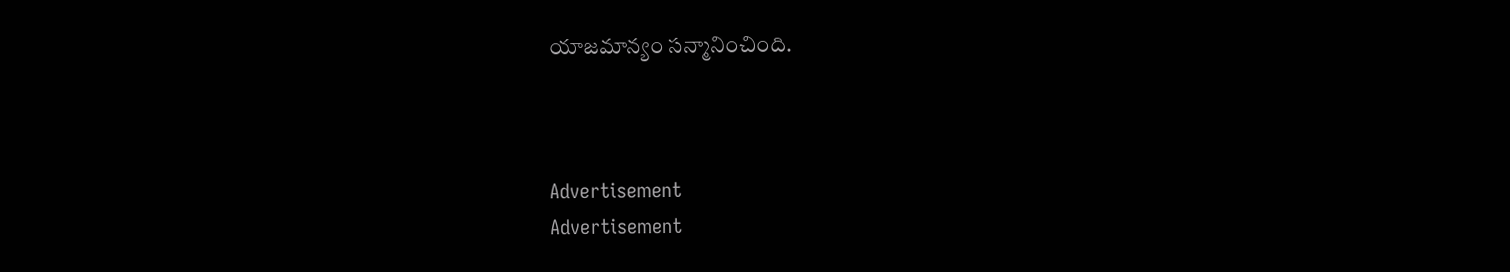యాజమాన్యం సన్మానించింది.



Advertisement
Advertisement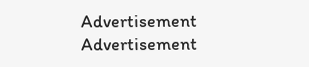Advertisement
Advertisement